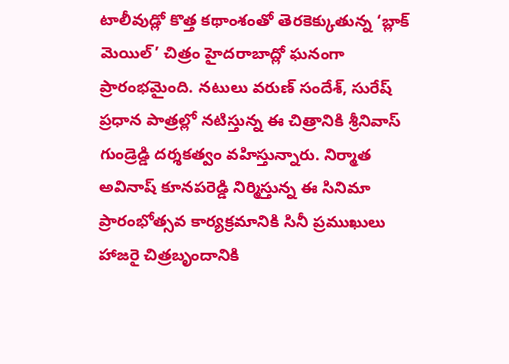టాలీవుడ్లో కొత్త కథాంశంతో తెరకెక్కుతున్న ‘బ్లాక్ మెయిల్’ చిత్రం హైదరాబాద్లో ఘనంగా ప్రారంభమైంది. నటులు వరుణ్ సందేశ్, సురేష్ ప్రధాన పాత్రల్లో నటిస్తున్న ఈ చిత్రానికి శ్రీనివాస్ గుండ్రెడ్డి దర్శకత్వం వహిస్తున్నారు. నిర్మాత అవినాష్ కూనపరెడ్డి నిర్మిస్తున్న ఈ సినిమా ప్రారంభోత్సవ కార్యక్రమానికి సినీ ప్రముఖులు హాజరై చిత్రబృందానికి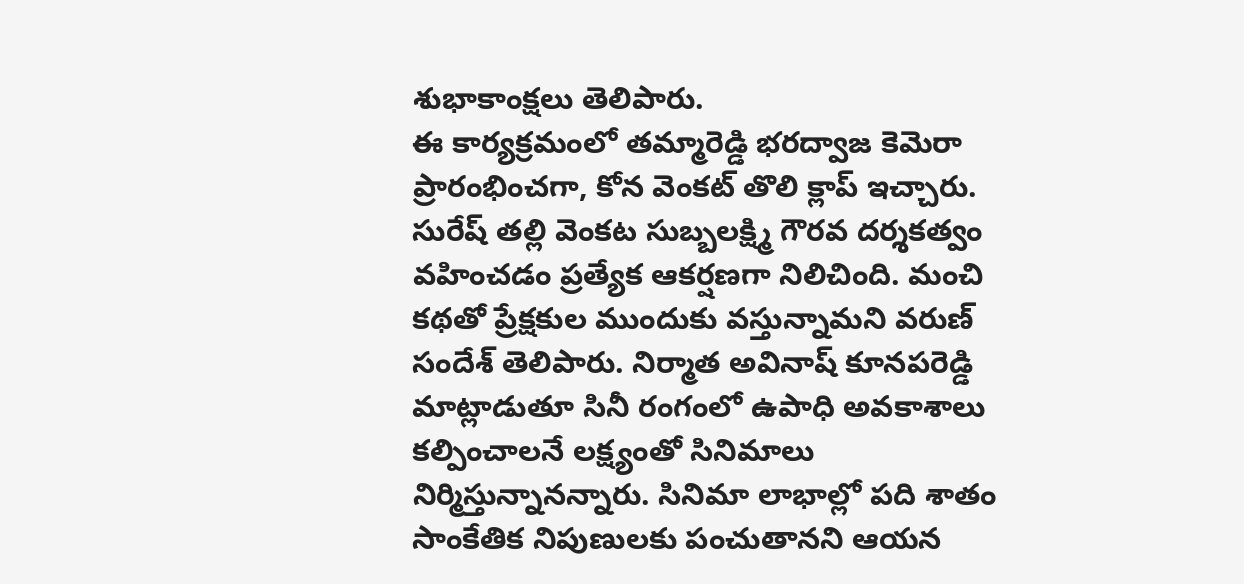శుభాకాంక్షలు తెలిపారు.
ఈ కార్యక్రమంలో తమ్మారెడ్డి భరద్వాజ కెమెరా ప్రారంభించగా, కోన వెంకట్ తొలి క్లాప్ ఇచ్చారు. సురేష్ తల్లి వెంకట సుబ్బలక్ష్మి గౌరవ దర్శకత్వం వహించడం ప్రత్యేక ఆకర్షణగా నిలిచింది. మంచి కథతో ప్రేక్షకుల ముందుకు వస్తున్నామని వరుణ్ సందేశ్ తెలిపారు. నిర్మాత అవినాష్ కూనపరెడ్డి మాట్లాడుతూ సినీ రంగంలో ఉపాధి అవకాశాలు కల్పించాలనే లక్ష్యంతో సినిమాలు నిర్మిస్తున్నానన్నారు. సినిమా లాభాల్లో పది శాతం సాంకేతిక నిపుణులకు పంచుతానని ఆయన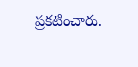ప్రకటించారు.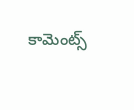కామెంట్స్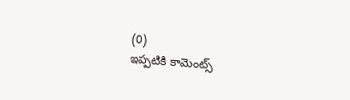(0)
ఇప్పటికి కామెంట్స్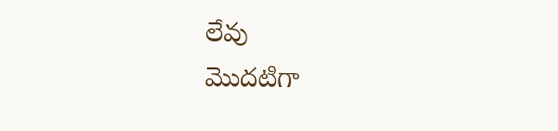లేవు
మొదటిగా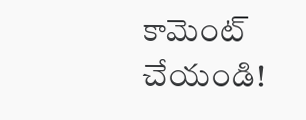కామెంట్ చేయండి!